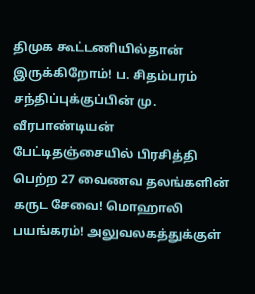திமுக கூட்டணியில்தான் இருக்கிறோம்! ப. சிதம்பரம் சந்திப்புக்குப்பின் மு. வீரபாண்டியன் பேட்டிதஞ்சையில் பிரசித்தி பெற்ற 27 வைணவ தலங்களின் கருட சேவை! மொஹாலி பயங்கரம்! அலுவலகத்துக்குள்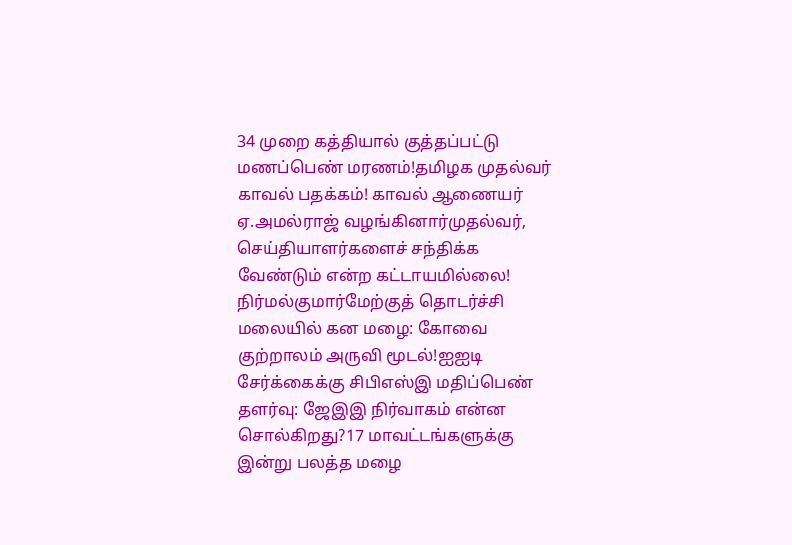34 முறை கத்தியால் குத்தப்பட்டு மணப்பெண் மரணம்!தமிழக முதல்வர் காவல் பதக்கம்! காவல் ஆணையர் ஏ.அமல்ராஜ் வழங்கினார்முதல்வர், செய்தியாளர்களைச் சந்திக்க வேண்டும் என்ற கட்டாயமில்லை! நிர்மல்குமார்மேற்குத் தொடர்ச்சி மலையில் கன மழை: கோவை குற்றாலம் அருவி மூடல்!ஐஐடி சேர்க்கைக்கு சிபிஎஸ்இ மதிப்பெண் தளர்வு: ஜேஇஇ நிர்வாகம் என்ன சொல்கிறது?17 மாவட்டங்களுக்கு இன்று பலத்த மழை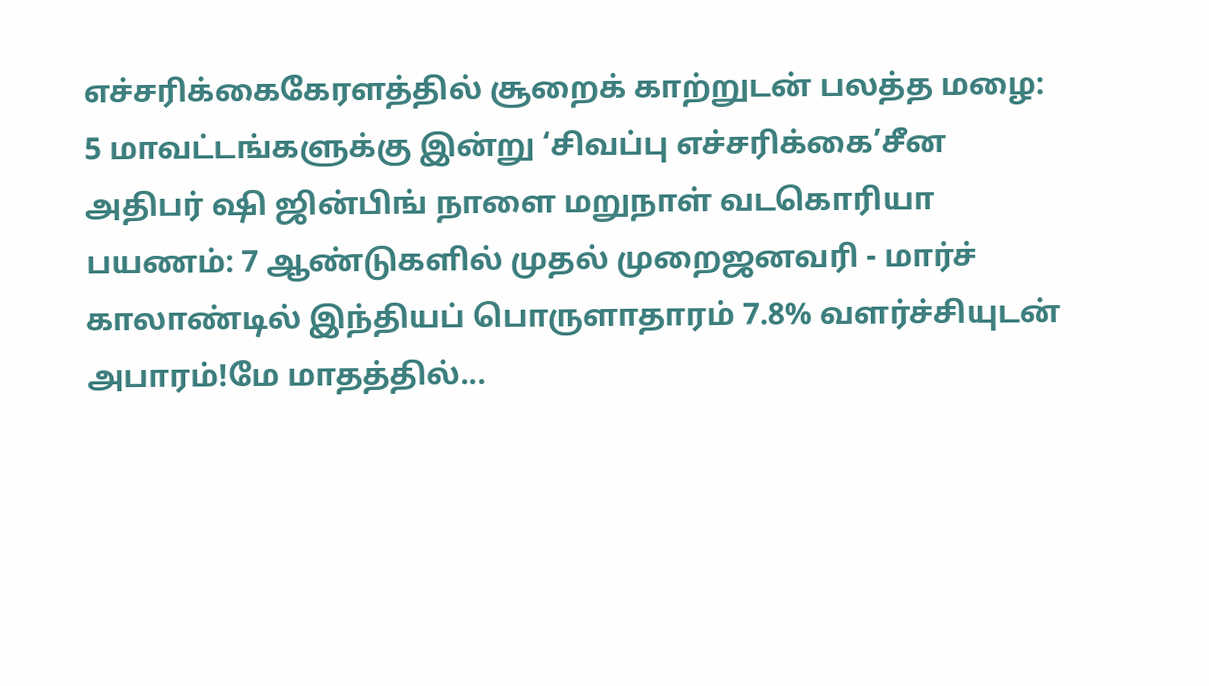எச்சரிக்கைகேரளத்தில் சூறைக் காற்றுடன் பலத்த மழை: 5 மாவட்டங்களுக்கு இன்று ‘சிவப்பு எச்சரிக்கை’சீன அதிபர் ஷி ஜின்பிங் நாளை மறுநாள் வடகொரியா பயணம்: 7 ஆண்டுகளில் முதல் முறைஜனவரி - மார்ச் காலாண்டில் இந்தியப் பொருளாதாரம் 7.8% வளர்ச்சியுடன் அபாரம்!மே மாதத்தில்...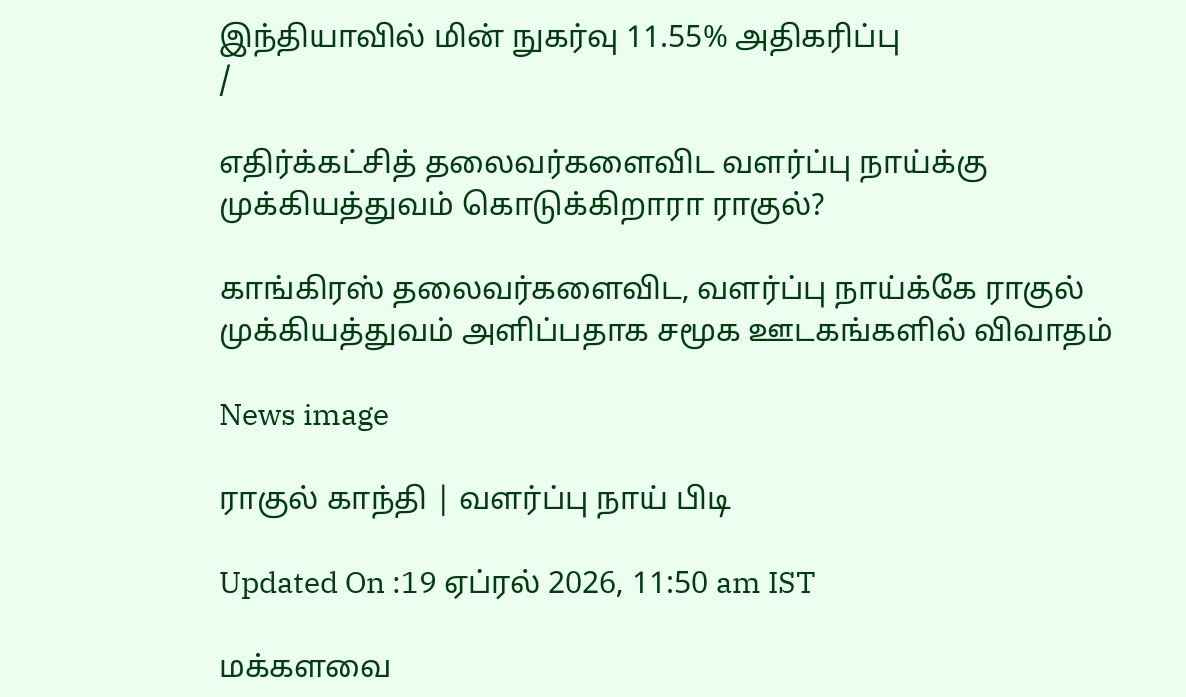இந்தியாவில் மின் நுகர்வு 11.55% அதிகரிப்பு
/

எதிர்க்கட்சித் தலைவர்களைவிட வளர்ப்பு நாய்க்கு முக்கியத்துவம் கொடுக்கிறாரா ராகுல்?

காங்கிரஸ் தலைவர்களைவிட, வளர்ப்பு நாய்க்கே ராகுல் முக்கியத்துவம் அளிப்பதாக சமூக ஊடகங்களில் விவாதம்

News image

ராகுல் காந்தி | வளர்ப்பு நாய் பிடி

Updated On :19 ஏப்ரல் 2026, 11:50 am IST

மக்களவை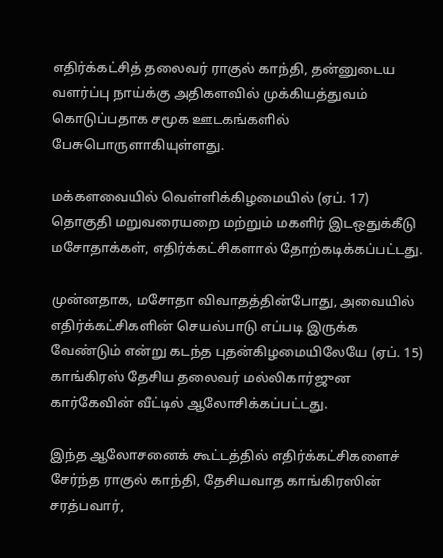எதிர்க்கட்சித் தலைவர் ராகுல் காந்தி, தன்னுடைய வளர்ப்பு நாய்க்கு அதிகளவில் முக்கியத்துவம் கொடுப்பதாக சமூக ஊடகங்களில் பேசுபொருளாகியுள்ளது.

மக்களவையில் வெள்ளிக்கிழமையில் (ஏப். 17) தொகுதி மறுவரையறை மற்றும் மகளிர் இடஒதுக்கீடு மசோதாக்கள், எதிர்க்கட்சிகளால் தோற்கடிக்கப்பட்டது.

முன்னதாக, மசோதா விவாதத்தின்போது, அவையில் எதிர்க்கட்சிகளின் செயல்பாடு எப்படி இருக்க வேண்டும் என்று கடந்த புதன்கிழமையிலேயே (ஏப். 15) காங்கிரஸ் தேசிய தலைவர் மல்லிகார்ஜுன கார்கேவின் வீட்டில் ஆலோசிக்கப்பட்டது.

இந்த ஆலோசனைக் கூட்டத்தில் எதிர்க்கட்சிகளைச் சேர்ந்த ராகுல் காந்தி, தேசியவாத காங்கிரஸின் சரத்பவார்,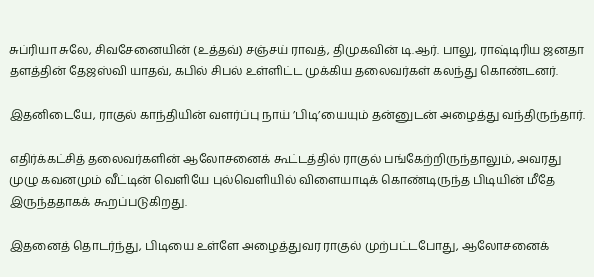சுப்ரியா சுலே, சிவசேனையின் (உத்தவ்) சஞ்சய் ராவத், திமுகவின் டி.ஆர். பாலு, ராஷ்டிரிய ஜனதா தளத்தின் தேஜஸ்வி யாதவ், கபில் சிபல் உள்ளிட்ட முக்கிய தலைவர்கள் கலந்து கொண்டனர்.

இதனிடையே, ராகுல் காந்தியின் வளர்ப்பு நாய் ’பிடி’யையும் தன்னுடன் அழைத்து வந்திருந்தார்.

எதிர்க்கட்சித் தலைவர்களின் ஆலோசனைக் கூட்டத்தில் ராகுல் பங்கேற்றிருந்தாலும், அவரது முழு கவனமும் வீட்டின் வெளியே புல்வெளியில் விளையாடிக் கொண்டிருந்த பிடியின் மீதே இருந்ததாகக் கூறப்படுகிறது.

இதனைத் தொடர்ந்து, பிடியை உள்ளே அழைத்துவர ராகுல் முற்பட்டபோது, ஆலோசனைக்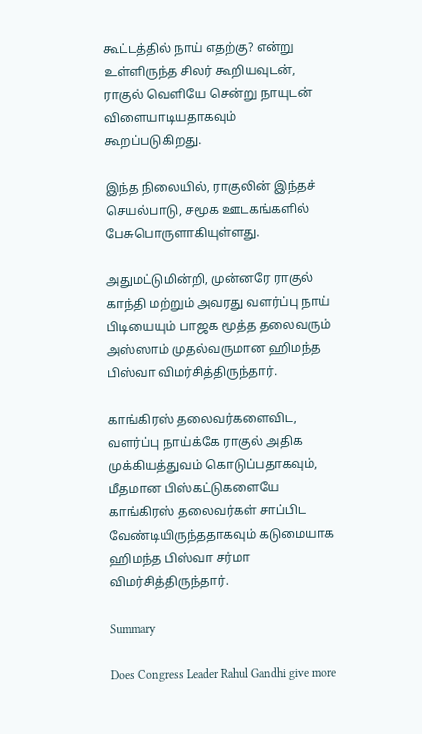கூட்டத்தில் நாய் எதற்கு? என்று உள்ளிருந்த சிலர் கூறியவுடன், ராகுல் வெளியே சென்று நாயுடன் விளையாடியதாகவும் கூறப்படுகிறது.

இந்த நிலையில், ராகுலின் இந்தச் செயல்பாடு, சமூக ஊடகங்களில் பேசுபொருளாகியுள்ளது.

அதுமட்டுமின்றி, முன்னரே ராகுல் காந்தி மற்றும் அவரது வளர்ப்பு நாய் பிடியையும் பாஜக மூத்த தலைவரும் அஸ்ஸாம் முதல்வருமான ஹிமந்த பிஸ்வா விமர்சித்திருந்தார்.

காங்கிரஸ் தலைவர்களைவிட, வளர்ப்பு நாய்க்கே ராகுல் அதிக முக்கியத்துவம் கொடுப்பதாகவும், மீதமான பிஸ்கட்டுகளையே காங்கிரஸ் தலைவர்கள் சாப்பிட வேண்டியிருந்ததாகவும் கடுமையாக ஹிமந்த பிஸ்வா சர்மா விமர்சித்திருந்தார்.

Summary

Does Congress Leader Rahul Gandhi give more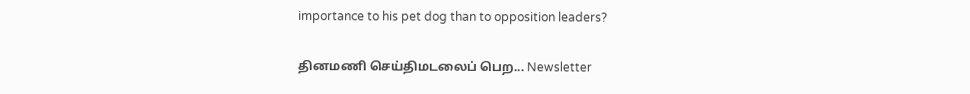importance to his pet dog than to opposition leaders?

தினமணி செய்திமடலைப் பெற... Newsletter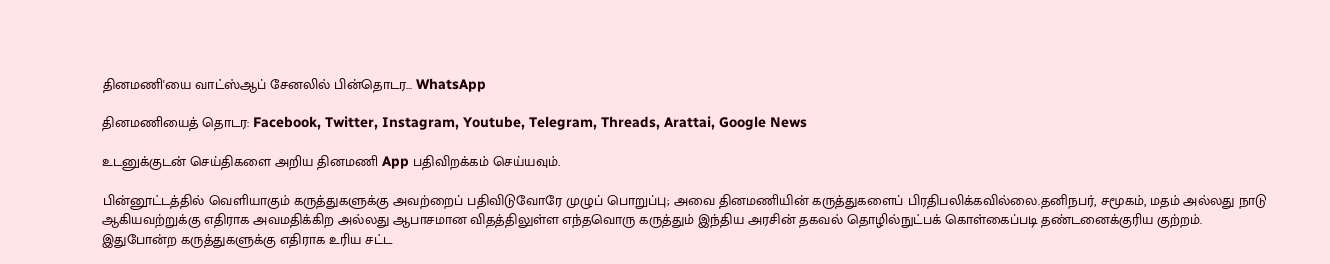தினமணி'யை வாட்ஸ்ஆப் சேனலில் பின்தொடர... WhatsApp

தினமணியைத் தொடர: Facebook, Twitter, Instagram, Youtube, Telegram, Threads, Arattai, Google News

உடனுக்குடன் செய்திகளை அறிய தினமணி App பதிவிறக்கம் செய்யவும்.

பின்னூட்டத்தில் வெளியாகும் கருத்துகளுக்கு அவற்றைப் பதிவிடுவோரே முழுப் பொறுப்பு; அவை தினமணியின் கருத்துகளைப் பிரதிபலிக்கவில்லை.தனிநபர், சமூகம், மதம் அல்லது நாடு ஆகியவற்றுக்கு எதிராக அவமதிக்கிற அல்லது ஆபாசமான விதத்திலுள்ள எந்தவொரு கருத்தும் இந்திய அரசின் தகவல் தொழில்நுட்பக் கொள்கைப்படி தண்டனைக்குரிய குற்றம். இதுபோன்ற கருத்துகளுக்கு எதிராக உரிய சட்ட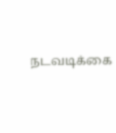நடவடிக்கை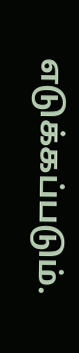எடுக்கப்படும்.